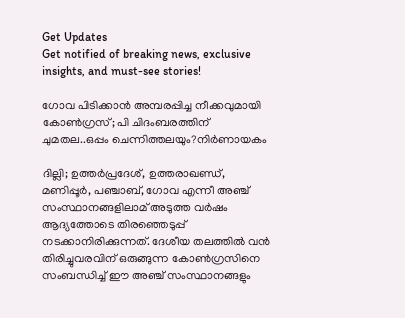Get Updates
Get notified of breaking news, exclusive insights, and must-see stories!

ഗോവ പിടിക്കാൻ അമ്പരപ്പിച്ച നീക്കവുമായി കോൺഗ്രസ്; പി ചിദംബരത്തിന് ചുമതല..ഒപ്പം ചെന്നിത്തലയും?നിർണായകം

ദില്ലി; ഉത്തർപ്രദേശ്, ഉത്തരാഖണ്ഡ്, മണിപ്പൂർ, പഞ്ചാബ്, ഗോവ എന്നീ അഞ്ച് സംസ്ഥാനങ്ങളിലാമ് അടുത്ത വർഷം ആദ്യത്തോടെ തിരഞ്ഞെടുപ്പ് നടക്കാനിരിക്കുന്നത്. ദേശീയ തലത്തിൽ വൻ തിരിച്ചുവരവിന് ഒരുങ്ങുന്ന കോൺഗ്രസിനെ സംബന്ധിച്ച് ഈ അഞ്ച് സംസ്ഥാനങ്ങളും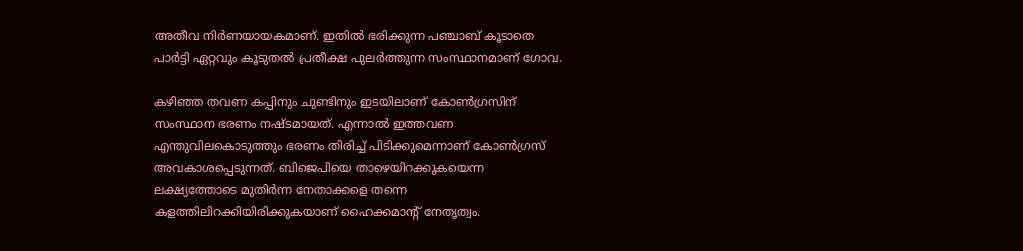അതീവ നിർണയായകമാണ്. ഇതിൽ ഭരിക്കുന്ന പഞ്ചാബ് കൂടാതെ പാർട്ടി ഏറ്റവും കൂടുതൽ പ്രതീക്ഷ പുലർത്തുന്ന സംസ്ഥാനമാണ് ഗോവ.

കഴിഞ്ഞ തവണ കപ്പിനും ചുണ്ടിനും ഇടയിലാണ് കോൺഗ്രസിന് സംസ്ഥാന ഭരണം നഷ്ടമായത്. എന്നാൽ ഇത്തവണ എന്തുവിലകൊടുത്തും ഭരണം തിരിച്ച് പിടിക്കുമെന്നാണ് കോൺഗ്രസ് അവകാശപ്പെടുന്നത്. ബിജെപിയെ താഴെയിറക്കുകയെന്ന ലക്ഷ്യത്തോടെ മുതിർന്ന നേതാക്കളെ തന്നെ കളത്തിലിറക്കിയിരിക്കുകയാണ് ഹൈക്കമാന്റ് നേതൃത്വം.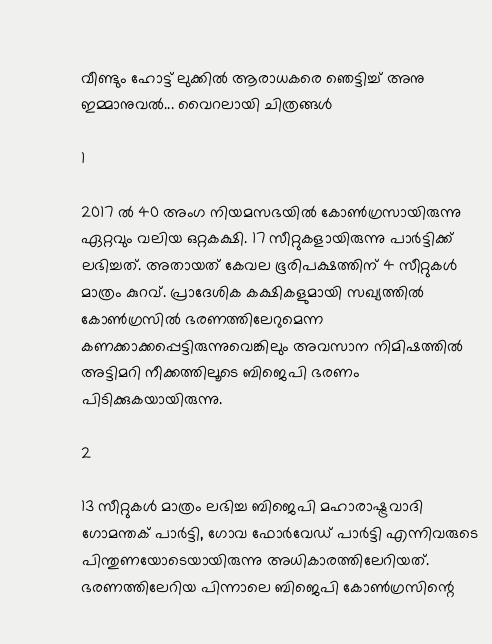വീണ്ടും ഹോട്ട് ലുക്കിൽ ആരാധകരെ ഞെട്ടിച്ച് അനു ഇമ്മാനുവൽ... വൈറലായി ചിത്രങ്ങൾ

1

2017 ൽ 40 അംഗ നിയമസഭയിൽ കോൺഗ്രസായിരുന്നു ഏറ്റവും വലിയ ഒറ്റകക്ഷി. 17 സീറ്റുകളായിരുന്നു പാർട്ടിക്ക് ലഭിച്ചത്. അതായത് കേവല ഭൂരിപക്ഷത്തിന് 4 സീറ്റുകൾ മാത്രം കുറവ്. പ്രാദേശിക കക്ഷികളുമായി സഖ്യത്തിൽ കോൺഗ്രസിൽ ഭരണത്തിലേറുമെന്ന കണക്കാക്കപ്പെട്ടിരുന്നുവെങ്കിലും അവസാന നിമിഷത്തിൽ അട്ടിമറി നീക്കത്തിലൂടെ ബിജെപി ഭരണം പിടിക്കുകയായിരുന്നു.

2

13 സീറ്റുകൾ മാത്രം ലഭിച്ച ബിജെപി മഹാരാഷ്ട്രവാദി ഗോമന്തക് പാര്‍ട്ടി, ഗോവ ഫോര്‍വേഡ് പാര്‍ട്ടി എന്നിവരുടെ പിന്തുണയോടെയായിരുന്നു അധികാരത്തിലേറിയത്. ഭരണത്തിലേറിയ പിന്നാലെ ബിജെപി കോൺഗ്രസിന്റെ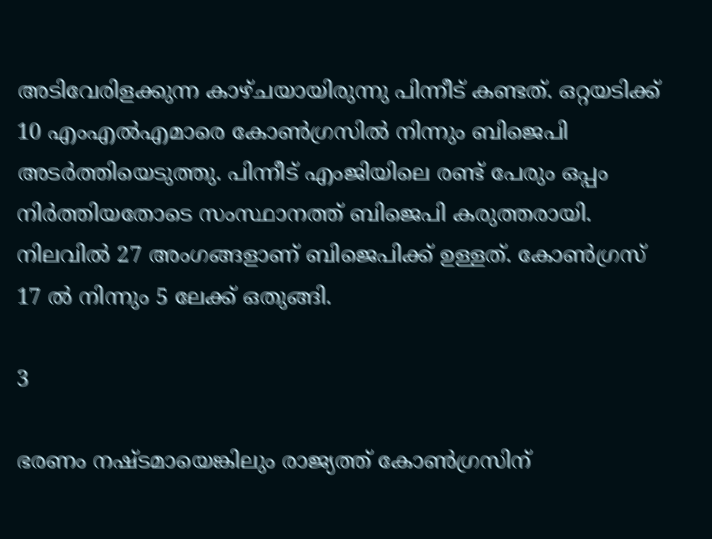അടിവേരിളക്കുന്ന കാഴ്ചയായിരുന്നു പിന്നീട് കണ്ടത്. ഒറ്റയടിക്ക് 10 എംഎൽഎമാരെ കോൺഗ്രസിൽ നിന്നും ബിജെപി അടർത്തിയെടുത്തു. പിന്നീട് എംജിയിലെ രണ്ട് പേരും ഒപ്പം നിർത്തിയതോടെ സംസ്ഥാനത്ത് ബിജെപി കരുത്തരായി. നിലവിൽ 27 അംഗങ്ങളാണ് ബിജെപിക്ക് ഉള്ളത്. കോൺഗ്രസ് 17 ൽ നിന്നും 5 ലേക്ക് ഒതുങ്ങി.

3

ഭരണം നഷ്ടമായെങ്കിലും രാജ്യത്ത് കോൺഗ്രസിന്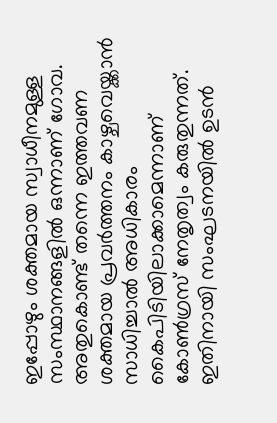ഇപ്പോഴും ശക്തമായ സ്വാധീനമുള്ള സംസ്ഥാനങ്ങളിൽ ഒന്നാണ് ഗോവ. അതുകൊണ്ട് തന്നെ ഇത്തവണ ശക്തമായ പ്രവർത്തനം കാഴ്ചവെയ്ക്കാൻ സാധിച്ചാൽ അധികാരം കൈപിടിയിലാക്കാമെന്നാണ് കോൺഗ്രസ് നേതൃത്വം കരുതുന്നത്. ഇതിനായി സംഘടനയിൽ ഉടൻ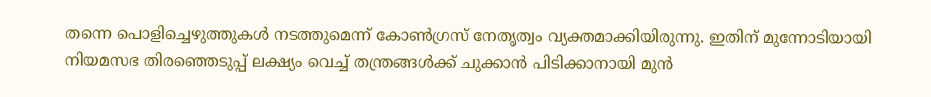തന്നെ പൊളിച്ചെഴുത്തുകൾ‍ നടത്തുമെന്ന് കോൺഗ്രസ് നേതൃത്വം വ്യക്തമാക്കിയിരുന്നു. ഇതിന് മുന്നോടിയായി നിയമസഭ തിരഞ്ഞെടുപ്പ് ലക്ഷ്യം വെച്ച് തന്ത്രങ്ങള്‍ക്ക് ചുക്കാന്‍ പിടിക്കാനായി മുന്‍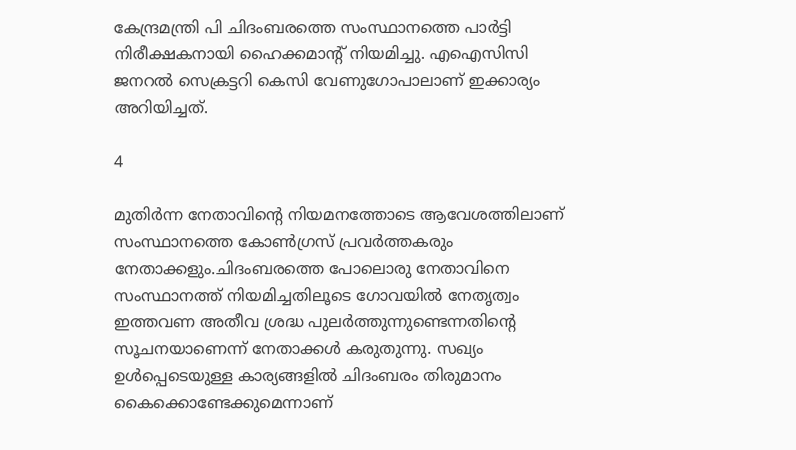കേന്ദ്രമന്ത്രി പി ചിദംബരത്തെ സംസ്ഥാനത്തെ പാര്‍ട്ടി നിരീക്ഷകനായി ഹൈക്കമാന്റ് നിയമിച്ചു. എഐസിസി ജനറൽ സെക്രട്ടറി കെസി വേണുഗോപാലാണ് ഇക്കാര്യം അറിയിച്ചത്.

4

മുതിർന്ന നേതാവിന്റെ നിയമനത്തോടെ ആവേശത്തിലാണ് സംസ്ഥാനത്തെ കോൺഗ്രസ് പ്രവർത്തകരും നേതാക്കളും.ചിദംബരത്തെ പോലൊരു നേതാവിനെ സംസ്ഥാനത്ത് നിയമിച്ചതിലൂടെ ഗോവയിൽ നേതൃത്വം ഇത്തവണ അതീവ ശ്രദ്ധ പുലർത്തുന്നുണ്ടെന്നതിന്റെ സൂചനയാണെന്ന് നേതാക്കൾ കരുതുന്നു. സഖ്യം ഉൾപ്പെടെയുള്ള കാര്യങ്ങളിൽ ചിദംബരം തിരുമാനം കൈക്കൊണ്ടേക്കുമെന്നാണ്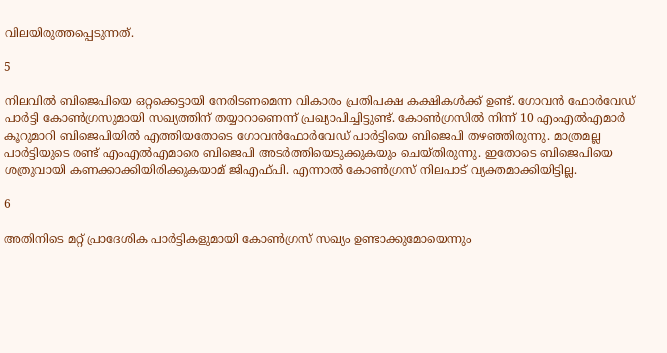വിലയിരുത്തപ്പെടുന്നത്.

5

നിലവിൽ ബിജെപിയെ ഒറ്റക്കെട്ടായി നേരിടണമെന്ന വികാരം പ്രതിപക്ഷ കക്ഷികൾക്ക് ഉണ്ട്. ഗോവൻ ഫോർവേഡ് പാർട്ടി കോൺഗ്രസുമായി സഖ്യത്തിന് തയ്യാറാണെന്ന് പ്രഖ്യാപിച്ചിട്ടുണ്ട്. കോൺഗ്രസിൽ നിന്ന് 10 എംഎൽഎമാർ കൂറുമാറി ബിജെപിയിൽ എത്തിയതോടെ ഗോവൻഫോർവേഡ് പാർട്ടിയെ ബിജെപി തഴഞ്ഞിരുന്നു. മാത്രമല്ല പാർട്ടിയുടെ രണ്ട് എംഎൽഎമാരെ ബിജെപി അടർത്തിയെടുക്കുകയും ചെയ്തിരുന്നു. ഇതോടെ ബിജെപിയെ ശത്രുവായി കണക്കാക്കിയിരിക്കുകയാമ് ജിഎഫ്പി. എന്നാൽ കോൺഗ്രസ് നിലപാട് വ്യക്തമാക്കിയിട്ടില്ല.

6

അതിനിടെ മറ്റ് പ്രാദേശിക പാർട്ടികളുമായി കോൺഗ്രസ് സഖ്യം ഉണ്ടാക്കുമോയെന്നും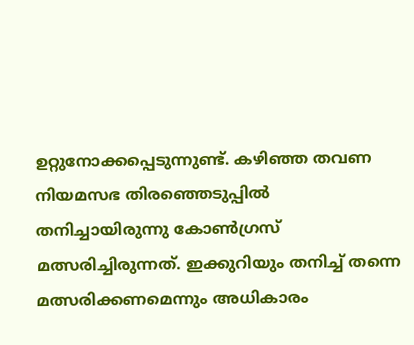ഉറ്റുനോക്കപ്പെടുന്നുണ്ട്. കഴിഞ്ഞ തവണ നിയമസഭ തിരഞ്ഞെടുപ്പിൽ തനിച്ചായിരുന്നു കോൺഗ്രസ് മത്സരിച്ചിരുന്നത്. ഇക്കുറിയും തനിച്ച് തന്നെ മത്സരിക്കണമെന്നും അധികാരം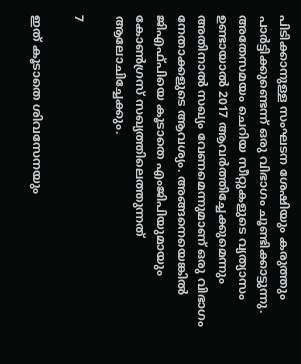പിടിക്കാനുള്ള സംഘടന ശേഷിയും കരുത്തും പാർട്ടിക്കുണ്ടെന്ന് ഒരു വിഭാഗം ചൂണ്ടിക്കാട്ടുന്നു. അതേസമയം ചെറിയ സീറ്റുകളുടെ വ്യത്യാസം ഉണ്ടായാൽ 2017 ആവർത്തിച്ചേക്കുമെന്നും അതിനാൽ സഖ്യം വേണമെന്നുമാണ് ഒരു വിഭാഗം നേതാക്കളുടെ ആവശ്യം. അങ്ങനെയെങ്കിൽ ജിഎഫ്പിയെ കൂടാതെ എംജിപിയുമായും കോൺഗ്രസ് സഖ്യത്തിലെത്തുന്നത് ആലോചിച്ചേക്കും.

7

ഇത് കൂടാതെ ശിവസേനയും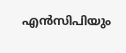എൻസിപിയും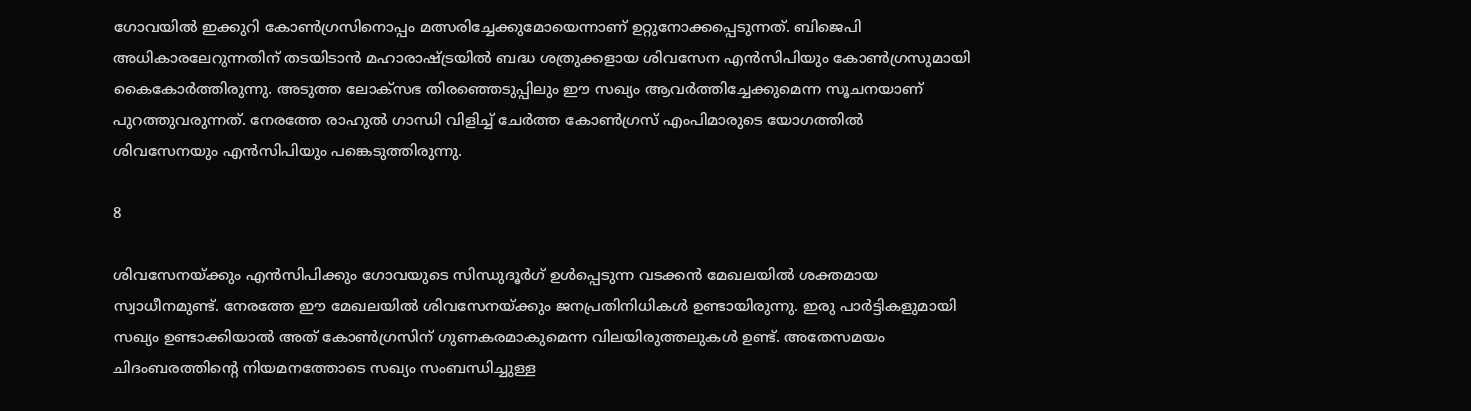ഗോവയിൽ ഇക്കുറി കോൺഗ്രസിനൊപ്പം മത്സരിച്ചേക്കുമോയെന്നാണ് ഉറ്റുനോക്കപ്പെടുന്നത്. ബിജെപി അധികാരലേറുന്നതിന് തടയിടാൻ മഹാരാഷ്ട്രയിൽ ബദ്ധ ശത്രുക്കളായ ശിവസേന എൻസിപിയും കോൺഗ്രസുമായി കൈകോർത്തിരുന്നു. അടുത്ത ലോക്സഭ തിരഞ്ഞെടുപ്പിലും ഈ സഖ്യം ആവർത്തിച്ചേക്കുമെന്ന സൂചനയാണ് പുറത്തുവരുന്നത്. നേരത്തേ രാഹുൽ ഗാന്ധി വിളിച്ച് ചേർത്ത കോൺഗ്രസ് എംപിമാരുടെ യോഗത്തിൽ ശിവസേനയും എൻസിപിയും പങ്കെടുത്തിരുന്നു.

8

ശിവസേനയ്ക്കും എൻസിപിക്കും ഗോവയുടെ സിന്ധുദൂര്‍ഗ് ഉള്‍പ്പെടുന്ന വടക്കന്‍ മേഖലയില്‍ ശക്തമായ സ്വാധീനമുണ്ട്. നേരത്തേ ഈ മേഖലയിൽ ശിവസേനയ്ക്കും ജനപ്രതിനിധികൾ ഉണ്ടായിരുന്നു. ഇരു പാർട്ടികളുമായി സഖ്യം ഉണ്ടാക്കിയാൽ അത് കോൺഗ്രസിന് ഗുണകരമാകുമെന്ന വിലയിരുത്തലുകൾ ഉണ്ട്. അതേസമയം ചിദംബരത്തിന്റെ നിയമനത്തോടെ സഖ്യം സംബന്ധിച്ചുള്ള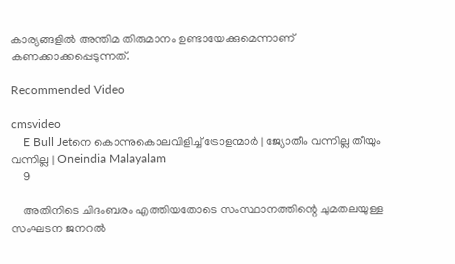കാര്യങ്ങളിൽ അന്തിമ തിരുമാനം ഉണ്ടായേക്കുമെന്നാണ് കണക്കാക്കപ്പെടുന്നത്.

Recommended Video

cmsvideo
    E Bull Jetനെ കൊന്നുകൊലവിളിച്ച് ട്രോളന്മാർ | ജ്യോതീം വന്നില്ല തീയും വന്നില്ല | Oneindia Malayalam
    9

    അതിനിടെ ചിദംബരം എത്തിയതോടെ സംസ്ഥാനത്തിന്റെ ചുമതലയുള്ള സംഘടന ജനറൽ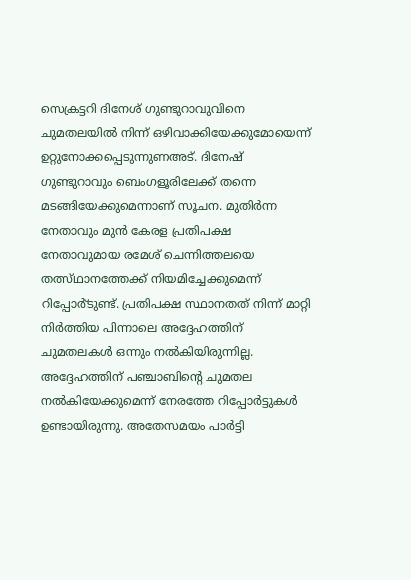സെക്രട്ടറി ദിനേശ് ഗുണ്ടുറാവുവിനെ ചുമതലയിൽ നിന്ന് ഒഴിവാക്കിയേക്കുമോയെന്ന് ഉറ്റുനോക്കപ്പെടുന്നുണഅട്. ദിനേഷ് ഗുണ്ടുറാവും ബെംഗളൂരിലേക്ക് തന്നെ മടങ്ങിയേക്കുമെന്നാണ് സൂചന. മുതിർന്ന നേതാവും മുൻ കേരള പ്രതിപക്ഷ നേതാവുമായ രമേശ് ചെന്നിത്തലയെ തത്സ്ഥാനത്തേക്ക് നിയമിച്ചേക്കുമെന്ന് റിപ്പോർ്ടുണ്ട്. പ്രതിപക്ഷ സ്ഥാനതത് നിന്ന് മാറ്റി നിർത്തിയ പിന്നാലെ അദ്ദേഹത്തിന് ചുമതലകൾ ഒന്നും നൽകിയിരുന്നില്ല. അദ്ദേഹത്തിന് പഞ്ചാബിന്റെ ചുമതല നൽകിയേക്കുമെന്ന് നേരത്തേ റിപ്പോർട്ടുകൾ ഉണ്ടായിരുന്നു. അതേസമയം പാർട്ടി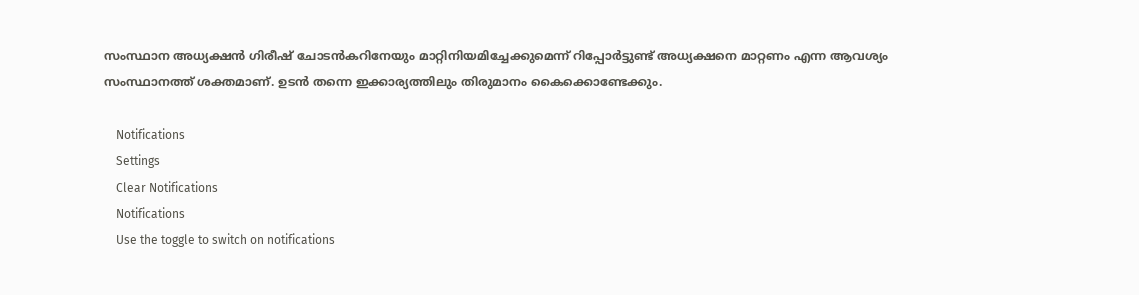സംസ്ഥാന അധ്യക്ഷൻ ഗിരീഷ് ചോടൻകറിനേയും മാറ്റിനിയമിച്ചേക്കുമെന്ന് റിപ്പോർട്ടുണ്ട് അധ്യക്ഷനെ മാറ്റണം എന്ന ആവശ്യം സംസ്ഥാനത്ത് ശക്തമാണ്. ഉടൻ തന്നെ ഇക്കാര്യത്തിലും തിരുമാനം കൈക്കൊണ്ടേക്കും.

    Notifications
    Settings
    Clear Notifications
    Notifications
    Use the toggle to switch on notifications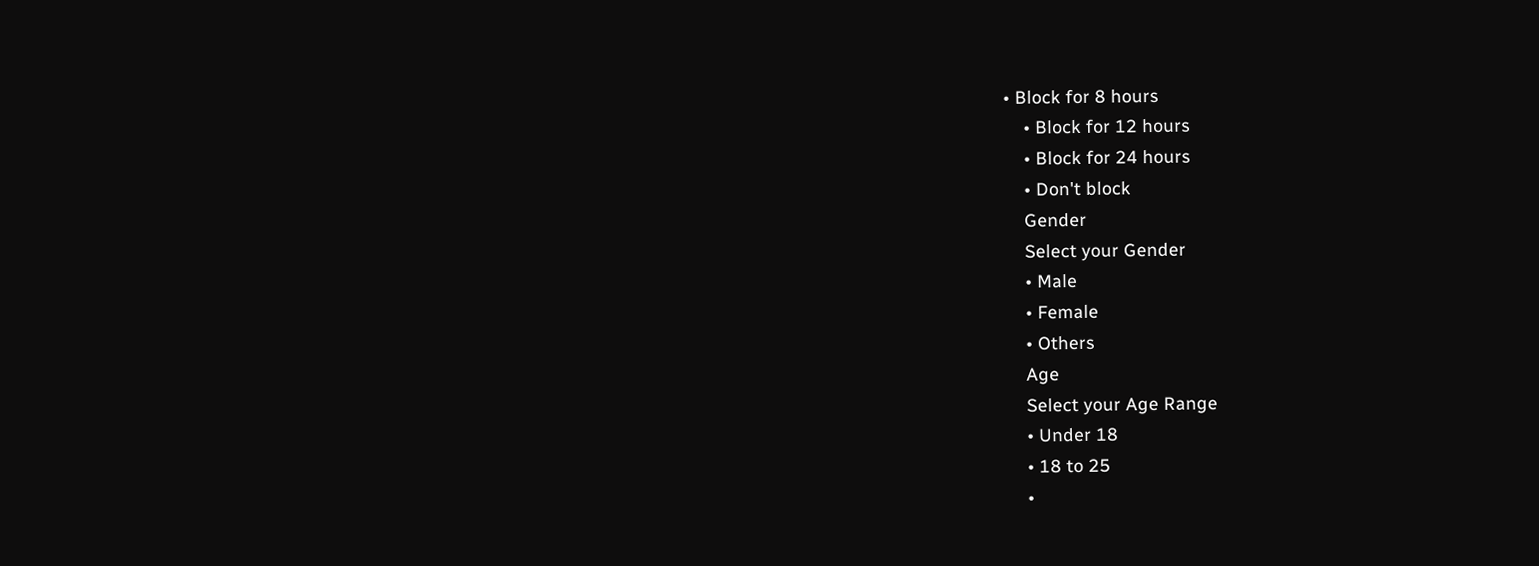• Block for 8 hours
    • Block for 12 hours
    • Block for 24 hours
    • Don't block
    Gender
    Select your Gender
    • Male
    • Female
    • Others
    Age
    Select your Age Range
    • Under 18
    • 18 to 25
    •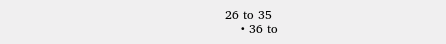26 to 35
    • 36 to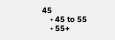45
    • 45 to 55
    • 55+